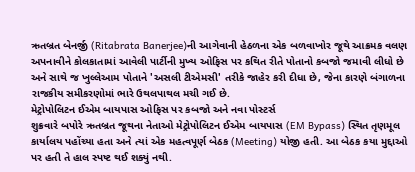ઋતબ્રત બેનર્જી (Ritabrata Banerjee)ની આગેવાની હેઠળના એક બળવાખોર જૂથે આક્રમક વલણ અપનાવીને કોલકાતામાં આવેલી પાર્ટીની મુખ્ય ઓફિસ પર કથિત રીતે પોતાનો કબજો જમાવી લીધો છે અને સાથે જ ખુલ્લેઆમ પોતાને 'અસલી ટીએમસી' તરીકે જાહેર કરી દીધા છે, જેના કારણે બંગાળના રાજકીય સમીકરણોમાં ભારે ઉથલપાથલ મચી ગઈ છે.
મેટ્રોપોલિટન ઈએમ બાયપાસ ઓફિસ પર કબજો અને નવા પોસ્ટર્સ
શુક્રવારે બપોરે ઋતબ્રત જૂથના નેતાઓ મેટ્રોપોલિટન ઈએમ બાયપાસ (EM Bypass) સ્થિત તૃણમૂલ કાર્યાલય પહોંચ્યા હતા અને ત્યાં એક મહત્વપૂર્ણ બેઠક (Meeting) યોજી હતી. આ બેઠક કયા મુદ્દાઓ પર હતી તે હાલ સ્પષ્ટ થઈ શક્યું નથી.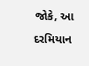જોકે, આ દરમિયાન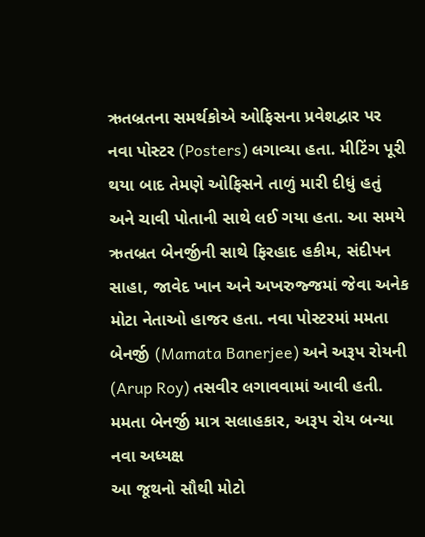ઋતબ્રતના સમર્થકોએ ઓફિસના પ્રવેશદ્વાર પર નવા પોસ્ટર (Posters) લગાવ્યા હતા. મીટિંગ પૂરી થયા બાદ તેમણે ઓફિસને તાળું મારી દીધું હતું અને ચાવી પોતાની સાથે લઈ ગયા હતા. આ સમયે ઋતબ્રત બેનર્જીની સાથે ફિરહાદ હકીમ, સંદીપન સાહા, જાવેદ ખાન અને અખરુજ્જમાં જેવા અનેક મોટા નેતાઓ હાજર હતા. નવા પોસ્ટરમાં મમતા બેનર્જી (Mamata Banerjee) અને અરૂપ રોયની (Arup Roy) તસવીર લગાવવામાં આવી હતી.
મમતા બેનર્જી માત્ર સલાહકાર, અરૂપ રોય બન્યા નવા અધ્યક્ષ
આ જૂથનો સૌથી મોટો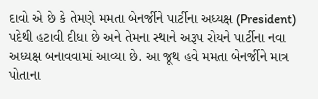દાવો એ છે કે તેમણે મમતા બેનર્જીને પાર્ટીના અધ્યક્ષ (President) પદેથી હટાવી દીધા છે અને તેમના સ્થાને અરૂપ રોયને પાર્ટીના નવા અધ્યક્ષ બનાવવામાં આવ્યા છે. આ જૂથ હવે મમતા બેનર્જીને માત્ર પોતાના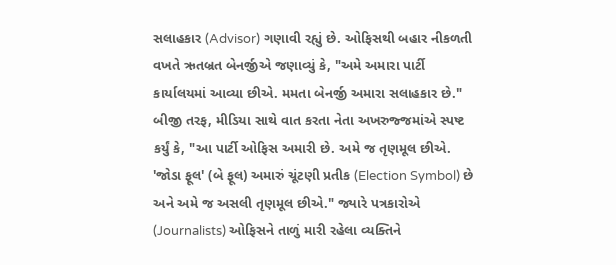સલાહકાર (Advisor) ગણાવી રહ્યું છે. ઓફિસથી બહાર નીકળતી વખતે ઋતબ્રત બેનર્જીએ જણાવ્યું કે, "અમે અમારા પાર્ટી કાર્યાલયમાં આવ્યા છીએ. મમતા બેનર્જી અમારા સલાહકાર છે."
બીજી તરફ, મીડિયા સાથે વાત કરતા નેતા અખરુજ્જમાંએ સ્પષ્ટ કર્યું કે, "આ પાર્ટી ઓફિસ અમારી છે. અમે જ તૃણમૂલ છીએ. 'જોડા ફૂલ' (બે ફૂલ) અમારું ચૂંટણી પ્રતીક (Election Symbol) છે અને અમે જ અસલી તૃણમૂલ છીએ." જ્યારે પત્રકારોએ (Journalists) ઓફિસને તાળું મારી રહેલા વ્યક્તિને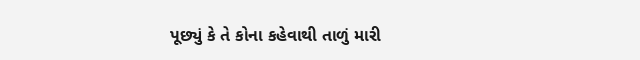પૂછ્યું કે તે કોના કહેવાથી તાળું મારી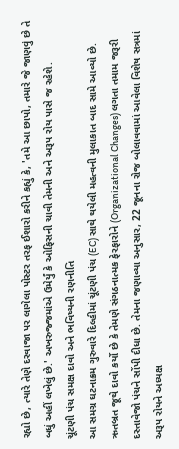રહ્યો છે, ત્યારે તેણે દરવાજા પર લાગેલા પોસ્ટર તરફ ઈશારો કરીને કહ્યું કે, 'તમે આ છાપો, તમારે જે જાણવું છે તે બધું અહીં લખેલું છે.' અખરુજ્જમાંએ ઉમેર્યું કે ઓફિસની ચાવી તેમની અને અરૂપ રોય પાસે જ રહેશે.
ચૂંટણી પંચ સમક્ષ દાવો અને ભવિષ્યની રણનીતિ
આ સમગ્ર ઘટનાક્રમ ગુરુવારે દિલ્હીમાં ચૂંટણી પંચ (EC) સાથે થયેલી મહત્વની મુલાકાત બાદ સામે આવ્યો છે. ઋતબ્રત જૂથે દાવો કર્યો છે કે તેમણે સંગઠનાત્મક ફેરફારોને (Organizational Changes) લગતા તમામ જરૂરી દસ્તાવેજો પંચને સોંપી દીધા છે. તેમના જણાવ્યા અનુસાર, 22 જૂનના રોજ બોલાવવામાં આવેલા વિશેષ સત્રમાં અરૂપ રોયને અધ્યક્ષ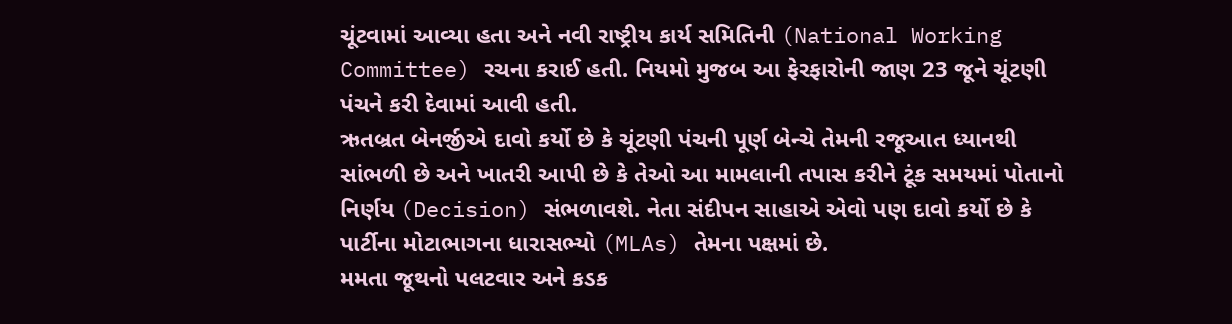ચૂંટવામાં આવ્યા હતા અને નવી રાષ્ટ્રીય કાર્ય સમિતિની (National Working Committee) રચના કરાઈ હતી. નિયમો મુજબ આ ફેરફારોની જાણ 23 જૂને ચૂંટણી પંચને કરી દેવામાં આવી હતી.
ઋતબ્રત બેનર્જીએ દાવો કર્યો છે કે ચૂંટણી પંચની પૂર્ણ બેન્ચે તેમની રજૂઆત ધ્યાનથી સાંભળી છે અને ખાતરી આપી છે કે તેઓ આ મામલાની તપાસ કરીને ટૂંક સમયમાં પોતાનો નિર્ણય (Decision) સંભળાવશે. નેતા સંદીપન સાહાએ એવો પણ દાવો કર્યો છે કે પાર્ટીના મોટાભાગના ધારાસભ્યો (MLAs) તેમના પક્ષમાં છે.
મમતા જૂથનો પલટવાર અને કડક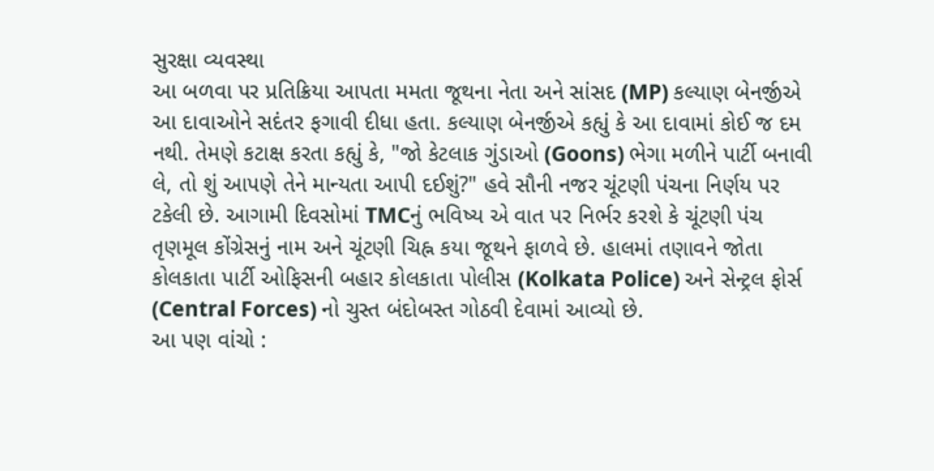સુરક્ષા વ્યવસ્થા
આ બળવા પર પ્રતિક્રિયા આપતા મમતા જૂથના નેતા અને સાંસદ (MP) કલ્યાણ બેનર્જીએ આ દાવાઓને સદંતર ફગાવી દીધા હતા. કલ્યાણ બેનર્જીએ કહ્યું કે આ દાવામાં કોઈ જ દમ નથી. તેમણે કટાક્ષ કરતા કહ્યું કે, "જો કેટલાક ગુંડાઓ (Goons) ભેગા મળીને પાર્ટી બનાવી લે, તો શું આપણે તેને માન્યતા આપી દઈશું?" હવે સૌની નજર ચૂંટણી પંચના નિર્ણય પર ટકેલી છે. આગામી દિવસોમાં TMCનું ભવિષ્ય એ વાત પર નિર્ભર કરશે કે ચૂંટણી પંચ તૃણમૂલ કોંગ્રેસનું નામ અને ચૂંટણી ચિહ્ન કયા જૂથને ફાળવે છે. હાલમાં તણાવને જોતા કોલકાતા પાર્ટી ઓફિસની બહાર કોલકાતા પોલીસ (Kolkata Police) અને સેન્ટ્રલ ફોર્સ (Central Forces) નો ચુસ્ત બંદોબસ્ત ગોઠવી દેવામાં આવ્યો છે.
આ પણ વાંચો :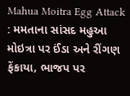Mahua Moitra Egg Attack : મમતાના સાંસદ મહુઆ મોઇત્રા પર ઈંડા અને રીંગણ ફેંકાયા, ભાજપ પર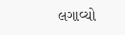લગાવ્યો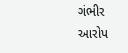ગંભીર આરોપ